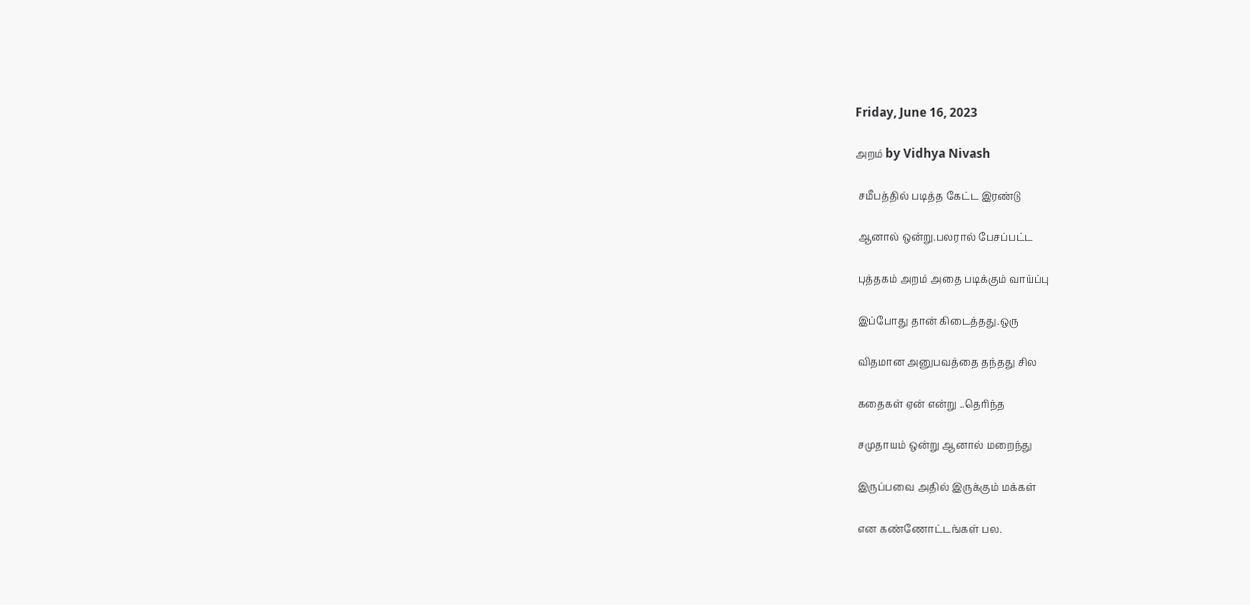Friday, June 16, 2023

அறம் by Vidhya Nivash

 சமீபத்தில் படித்த கேட்ட இரண்டு

 ஆனால் ஒன்று.பலரால் பேசப்பட்ட

 புத்தகம் அறம் அதை படிக்கும் வாய்ப்பு

 இப்போது தான் கிடைத்தது.ஒரு

 விதமான அனுபவத்தை தந்தது சில

 கதைகள் ஏன் என்று ..தெரிந்த

 சமுதாயம் ஒன்று ஆனால் மறைந்து

 இருப்பவை அதில் இருக்கும் மக்கள்

 என கண்ணோட்டங்கள் பல.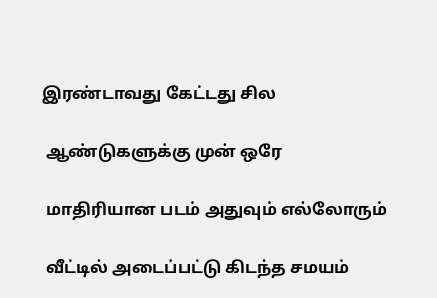இரண்டாவது கேட்டது சில

 ஆண்டுகளுக்கு முன் ஒரே

 மாதிரியான படம் அதுவும் எல்லோரும்

 வீட்டில் அடைப்பட்டு கிடந்த சமயம்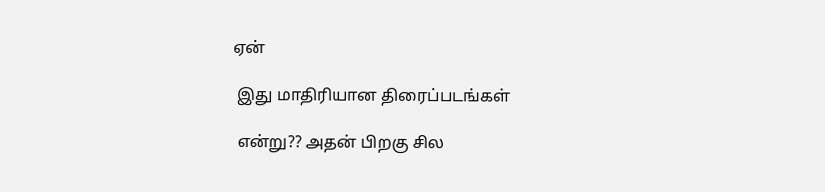ஏன்

 இது மாதிரியான திரைப்படங்கள்

 என்று?? அதன் பிறகு சில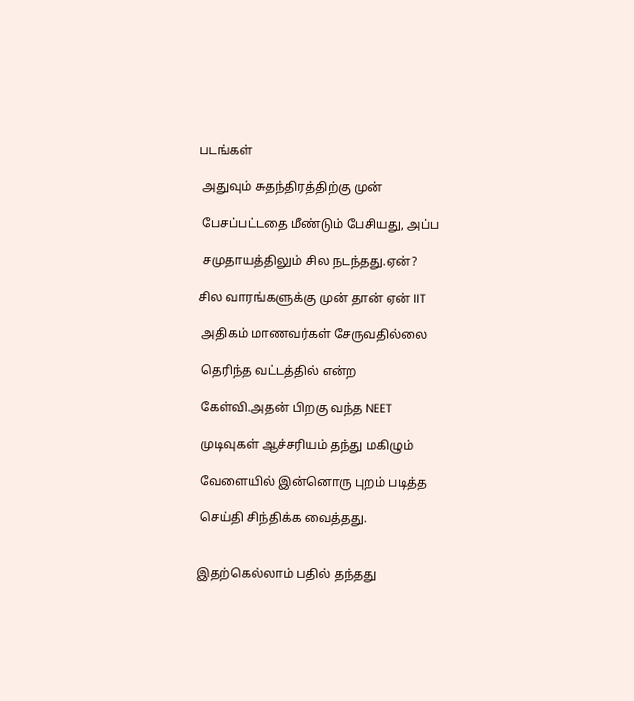படங்கள்

 அதுவும் சுதந்திரத்திற்கு முன்

 பேசப்பட்டதை மீண்டும் பேசியது, அப்ப

 சமுதாயத்திலும் சில நடந்தது.ஏன்?

சில வாரங்களுக்கு முன் தான் ஏன் IIT

 அதிகம் மாணவர்கள் சேருவதில்லை

 தெரிந்த வட்டத்தில் என்ற

 கேள்வி.அதன் பிறகு வந்த NEET

 முடிவுகள் ஆச்சரியம் தந்து மகிழும்

 வேளையில் இன்னொரு புறம் படித்த

 செய்தி சிந்திக்க வைத்தது.


இதற்கெல்லாம் பதில் தந்தது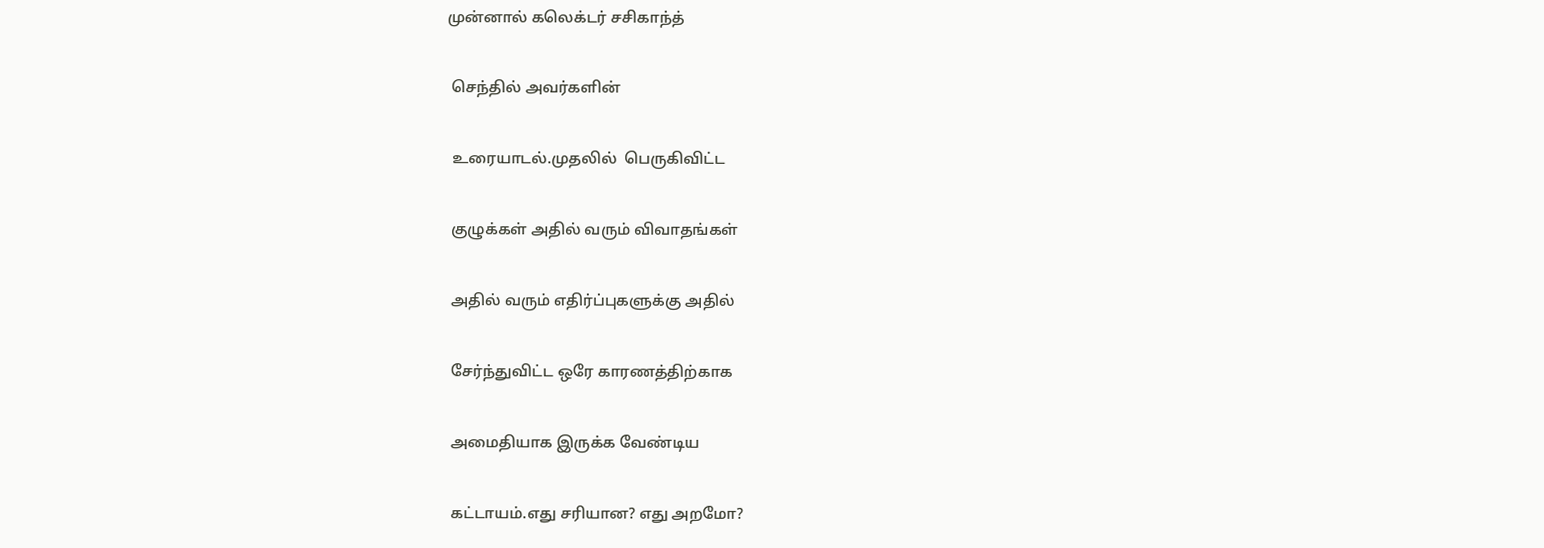முன்னால் கலெக்டர் சசிகாந்த்

 செந்தில் அவர்களின்

 உரையாடல்.முதலில்  பெருகிவிட்ட

 குழுக்கள் அதில் வரும் விவாதங்கள்

 அதில் வரும் எதிர்ப்புகளுக்கு அதில்

 சேர்ந்துவிட்ட ஒரே காரணத்திற்காக

 அமைதியாக இருக்க வேண்டிய

 கட்டாயம்.எது சரியான? எது அறமோ?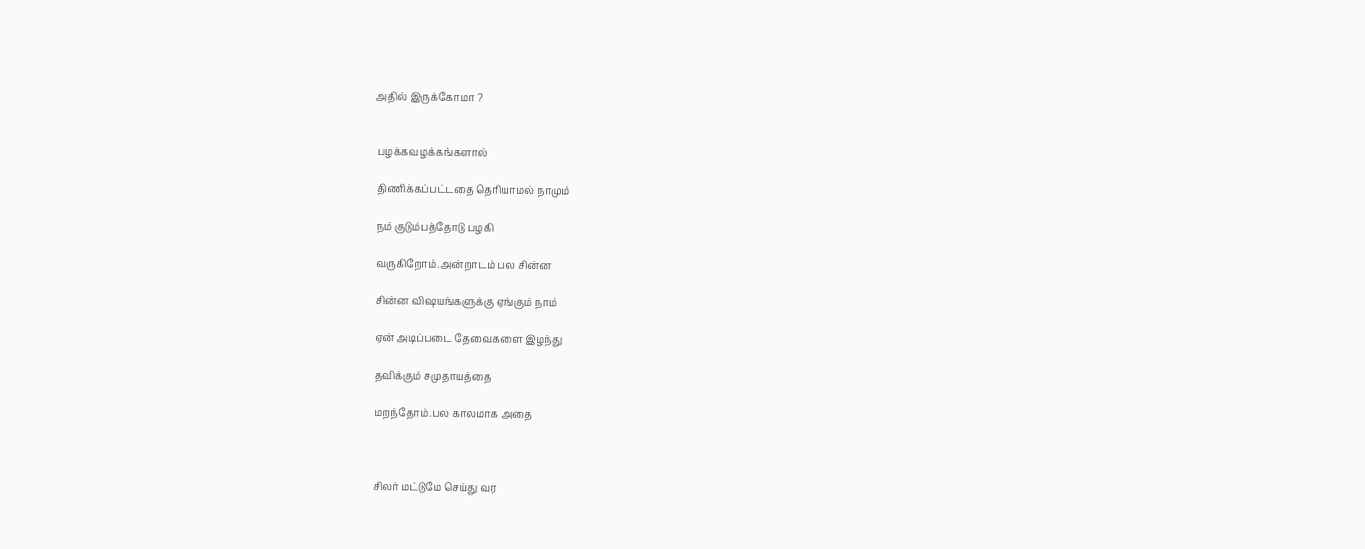அதில் இருக்கோமா ?


 பழக்கவழக்கங்களால்

 திணிக்கப்பட்டதை தெரியாமல் நாமும்

 நம் குடும்பத்தோடு பழகி

 வருகிறோம்.அன்றாடம் பல சின்ன

 சின்ன விஷயங்களுக்கு ஏங்கும் நாம்

 ஏன் அடிப்படை தேவைகளை இழந்து

 தவிக்கும் சமுதாயத்தை

 மறந்தோம்.பல காலமாக அதை



 சிலர் மட்டுமே செய்து வர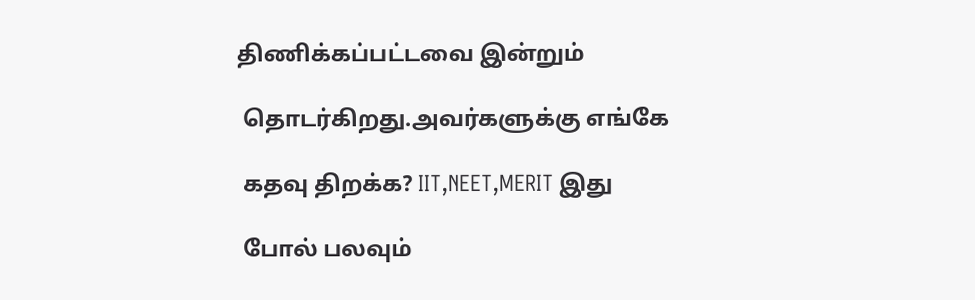திணிக்கப்பட்டவை இன்றும்

 தொடர்கிறது.அவர்களுக்கு எங்கே

 கதவு திறக்க? IIT,NEET,MERIT இது

 போல் பலவும்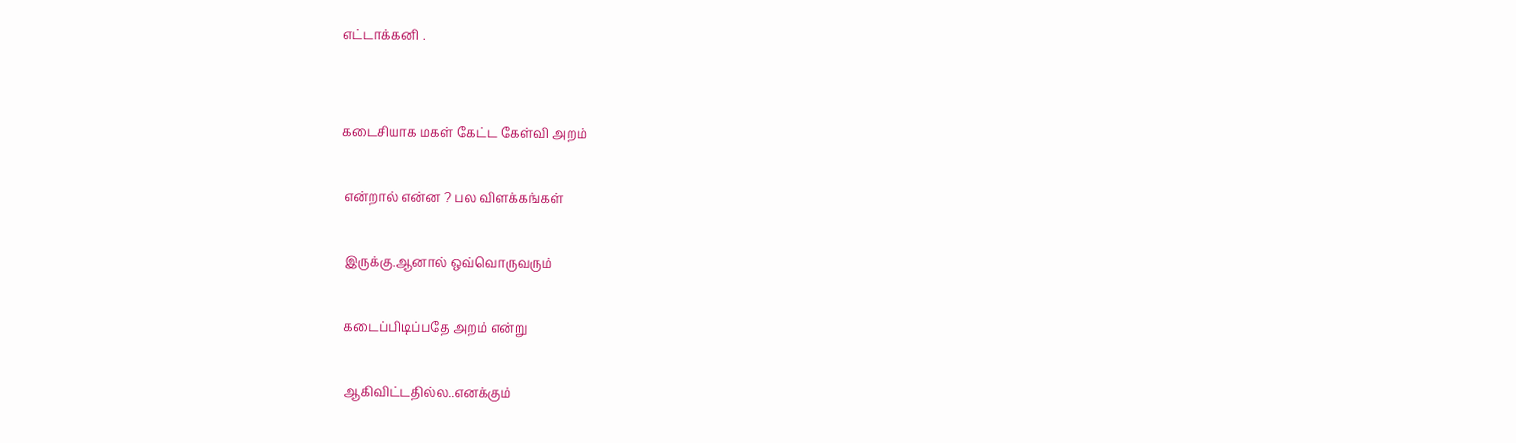எட்டாக்கனி .


கடைசியாக மகள் கேட்ட கேள்வி அறம்

 என்றால் என்ன ? பல விளக்கங்கள்

 இருக்கு.ஆனால் ஒவ்வொருவரும்

 கடைப்பிடிப்பதே அறம் என்று

 ஆகிவிட்டதில்ல..எனக்கும்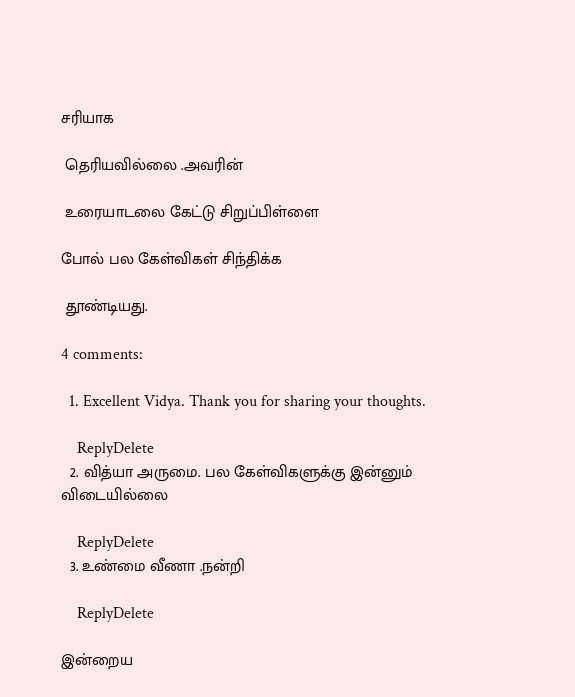சரியாக

 தெரியவில்லை .அவரின்

 உரையாடலை கேட்டு சிறுப்பிள்ளை

போல் பல கேள்விகள் சிந்திக்க

 தூண்டியது.

4 comments:

  1. Excellent Vidya. Thank you for sharing your thoughts.

    ReplyDelete
  2. வித்யா அருமை. பல கேள்விகளுக்கு இன்னும் விடையில்லை

    ReplyDelete
  3. உண்மை வீணா .நன்றி

    ReplyDelete

இன்றைய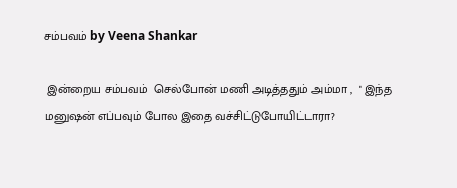சம்பவம் by Veena Shankar

 இன்றைய சம்பவம்  செல்போன் மணி அடித்ததும் அம்மா ,  " இந்த மனுஷன் எப்பவும் போல இதை வச்சிட்டுபோயிட்டாரா?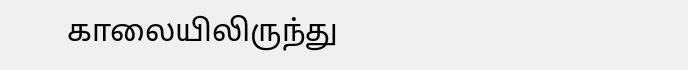காலையிலிருந்து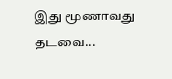இது மூணாவது தடவை...